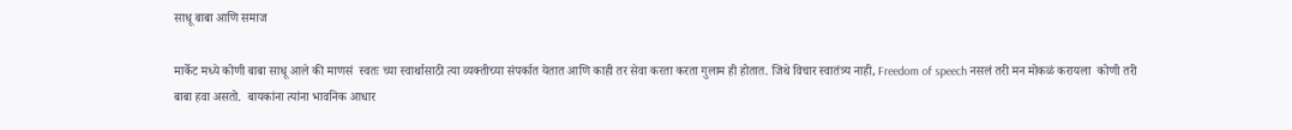साधू बाबा आणि समाज

मार्केट मध्ये कोणी बाबा साधू आले की माणसं  स्वतः च्या स्वार्थासाठी त्या व्यक्तीच्या संपर्कात येतात आणि काही तर सेवा करता करता गुलाम ही होतात. जिथे विचार स्वातंत्र्य नाही, Freedom of speech नसलं तरी मन मोकळं करायला  कोणी तरी बाबा हवा असतो.  बायकांना त्यांना भावनिक आधार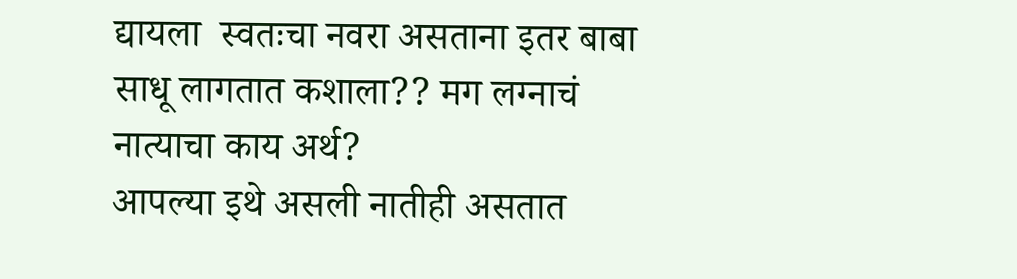द्यायला  स्वतःचा नवरा असताना इतर बाबा साधू लागतात कशाला?? मग लग्नाचं नात्याचा काय अर्थ?
आपल्या इथे असली नातीही असतात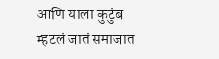आणि याला कुटुंब म्हटलं जातं समाजात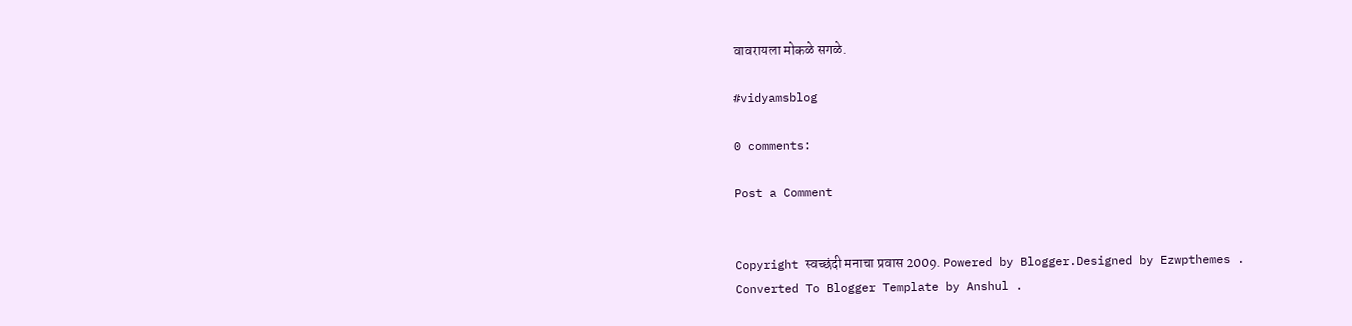वावरायला मोकळे सगळे.

#vidyamsblog

0 comments:

Post a Comment


Copyright स्वच्छंदी मनाचा प्रवास 2009. Powered by Blogger.Designed by Ezwpthemes .
Converted To Blogger Template by Anshul .